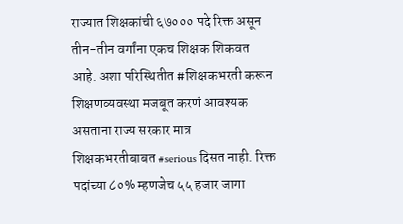राज्यात शिक्षकांची ६७००० पदे रिक्त असून तीन-तीन वर्गांना एकच शिक्षक शिकवत आहे. अशा परिस्थितीत #शिक्षकभरती करून शिक्षणव्यवस्था मजबूत करणं आवश्यक असताना राज्य सरकार मात्र शिक्षकभरतीबाबत #serious दिसत नाही. रिक्त पदांच्या ८०% म्हणजेच ५५ हजार जागा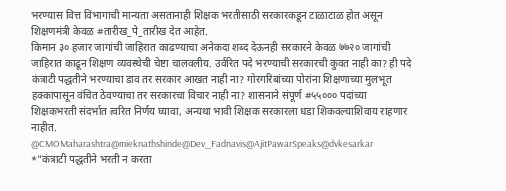भरण्यास वित्त विभागाची मान्यता असतानाही शिक्षक भरतीसाठी सरकारकडून टाळाटाळ होत असून शिक्षणमंत्री केवळ #तारीख_पे_तारीख देत आहेत.
किमान ३० हजार जागांची जाहिरात काढण्याचा अनेकदा शब्द देऊनही सरकारने केवळ ७७२० जागांची जाहिरात काढून शिक्षण व्यवस्थेची चेष्टा चालवलीय. उर्वरित पदे भरण्याची सरकारची कुवत नाही का? ही पदे कंत्राटी पद्धतीने भरण्याचा डाव तर सरकार आखत नाही ना? गोरगरिबांच्या पोरांना शिक्षणाच्या मुलभूत हक्कापासून वंचित ठेवण्याचा तर सरकारचा विचार नाही ना? शासनाने संपूर्ण #५५००० पदांच्या शिक्षकभरती संदर्भात त्वरित निर्णय घ्यावा, अन्यथा भावी शिक्षक सरकारला धडा शिकवल्याशिवाय राहणार नाहीत.
@CMOMaharashtra@mieknathshinde@Dev_Fadnavis@AjitPawarSpeaks@dvkesarkar
*"कंत्राटी पद्धतीने भरती न करता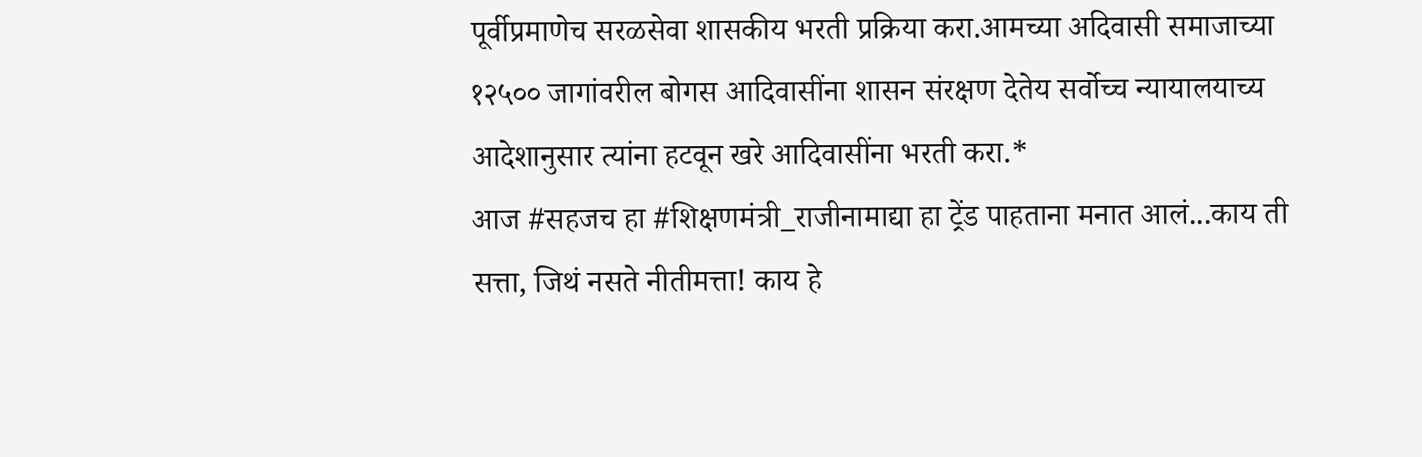पूर्वीप्रमाणेच सरळसेवा शासकीय भरती प्रक्रिया करा.आमच्या अदिवासी समाजाच्या १२५०० जागांवरील बोगस आदिवासींना शासन संरक्षण देतेय सर्वोच्च न्यायालयाच्य आदेशानुसार त्यांना हटवून खरे आदिवासींना भरती करा.*
आज #सहजच हा #शिक्षणमंत्री_राजीनामाद्या हा ट्रेंड पाहताना मनात आलं...काय ती सत्ता, जिथं नसते नीतीमत्ता! काय हे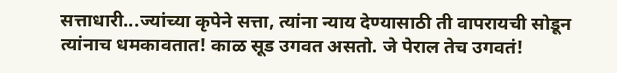सत्ताधारी...ज्यांच्या कृपेने सत्ता, त्यांना न्याय देण्यासाठी ती वापरायची सोडून त्यांनाच धमकावतात! काळ सूड उगवत असतो. जे पेराल तेच उगवतं!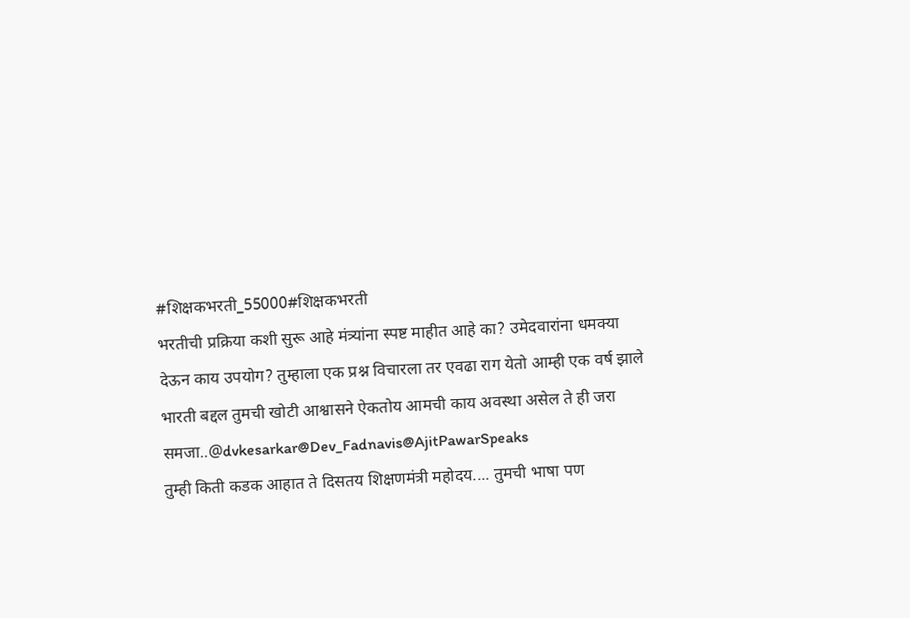#शिक्षकभरती_55000#शिक्षकभरती
भरतीची प्रक्रिया कशी सुरू आहे मंत्र्यांना स्पष्ट माहीत आहे का? उमेदवारांना धमक्या देऊन काय उपयोग? तुम्हाला एक प्रश्न विचारला तर एवढा राग येतो आम्ही एक वर्ष झाले भारती बद्दल तुमची खोटी आश्वासने ऐकतोय आमची काय अवस्था असेल ते ही जरा समजा..@dvkesarkar@Dev_Fadnavis@AjitPawarSpeaks
तुम्ही किती कडक आहात ते दिसतय शिक्षणमंत्री महोदय.... तुमची भाषा पण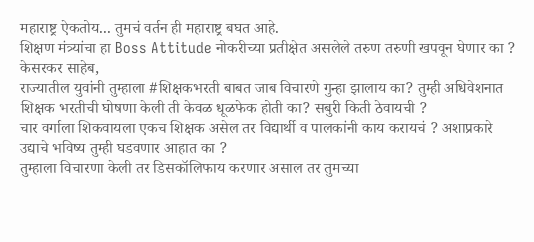महाराष्ट्र ऐकतोय... तुमचं वर्तन ही महाराष्ट्र बघत आहे.
शिक्षण मंत्र्यांचा हा Boss Attitude नोकरीच्या प्रतीक्षेत असलेले तरुण तरुणी खपवून घेणार का ?
केसरकर साहेब,
राज्यातील युवांनी तुम्हाला #शिक्षकभरती बाबत जाब विचारणे गुन्हा झालाय का? तुम्ही अधिवेशनात शिक्षक भरतीची घोषणा केली ती केवळ धूळफेक होती का? सबुरी किती ठेवायची ?
चार वर्गाला शिकवायला एकच शिक्षक असेल तर विद्यार्थी व पालकांनी काय करायचं ? अशाप्रकारे उद्याचे भविष्य तुम्ही घडवणार आहात का ?
तुम्हाला विचारणा केली तर डिसकॉलिफाय करणार असाल तर तुमच्या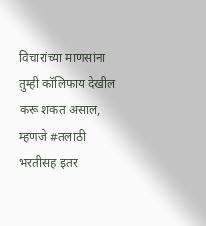विचारांच्या माणसांना तुम्ही कॉलिफाय देखील करू शकत असाल, म्हणजे #तलाठी भरतीसह इतर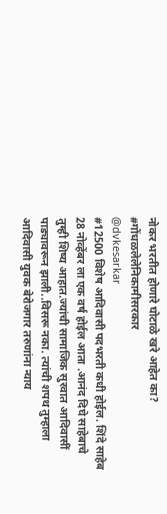नोकर भरतीत होणारे घोटाळे खरे आहेत का?
#गोंधळलेलेनिकामीसरकार
@dvkesarkar
#12500 विशेष आदिवासी पदभरती कधी होईल. शिंदे साहेब 28 नोव्हेंबर ला एक वर्ष होईल आता .आनंद दिघे साहेबाचे तुम्ही शिष्य आहात.ज्यांची सामाजिक सुरवात आदिवासीं पाड्यावरून झाली..विसरू नका. त्यांची शपथ तुम्हाला आदिवासी युवक बेरोजगार तरुणांना न्याय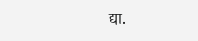द्या.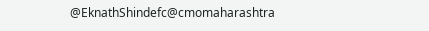@EknathShindefc@cmomaharashtra